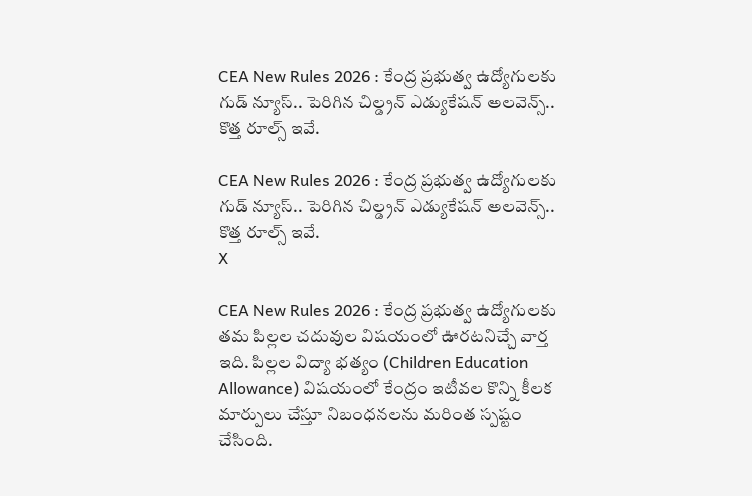CEA New Rules 2026 : కేంద్ర ప్రభుత్వ ఉద్యోగులకు గుడ్ న్యూస్.. పెరిగిన చిల్డ్రన్ ఎడ్యుకేషన్ అలవెన్స్.. కొత్త రూల్స్ ఇవే.

CEA New Rules 2026 : కేంద్ర ప్రభుత్వ ఉద్యోగులకు గుడ్ న్యూస్.. పెరిగిన చిల్డ్రన్ ఎడ్యుకేషన్ అలవెన్స్.. కొత్త రూల్స్ ఇవే.
X

CEA New Rules 2026 : కేంద్ర ప్రభుత్వ ఉద్యోగులకు తమ పిల్లల చదువుల విషయంలో ఊరటనిచ్చే వార్త ఇది. పిల్లల విద్యా భత్యం (Children Education Allowance) విషయంలో కేంద్రం ఇటీవల కొన్ని కీలక మార్పులు చేస్తూ నిబంధనలను మరింత స్పష్టం చేసింది.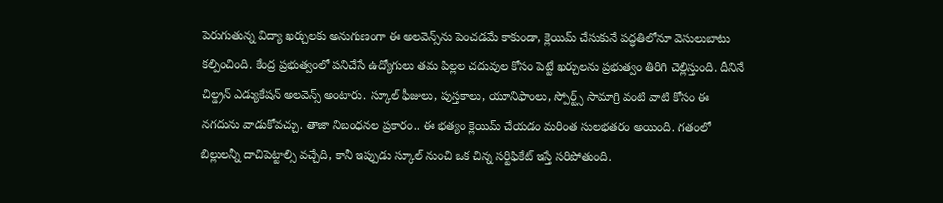పెరుగుతున్న విద్యా ఖర్చులకు అనుగుణంగా ఈ అలవెన్స్‌ను పెంచడమే కాకుండా, క్లెయిమ్ చేసుకునే పద్ధతిలోనూ వెసులుబాటు కల్పించింది. కేంద్ర ప్రభుత్వంలో పనిచేసే ఉద్యోగులు తమ పిల్లల చదువుల కోసం పెట్టే ఖర్చులను ప్రభుత్వం తిరిగి చెల్లిస్తుంది. దీనినే చిల్డ్రన్ ఎడ్యుకేషన్ అలవెన్స్ అంటారు. స్కూల్ ఫీజులు, పుస్తకాలు, యూనిఫాంలు, స్పోర్ట్స్ సామాగ్రి వంటి వాటి కోసం ఈ నగదును వాడుకోవచ్చు. తాజా నిబంధనల ప్రకారం.. ఈ భత్యం క్లెయిమ్ చేయడం మరింత సులభతరం అయింది. గతంలో బిల్లులన్నీ దాచిపెట్టాల్సి వచ్చేది, కానీ ఇప్పుడు స్కూల్ నుంచి ఒక చిన్న సర్టిఫికేట్ ఇస్తే సరిపోతుంది.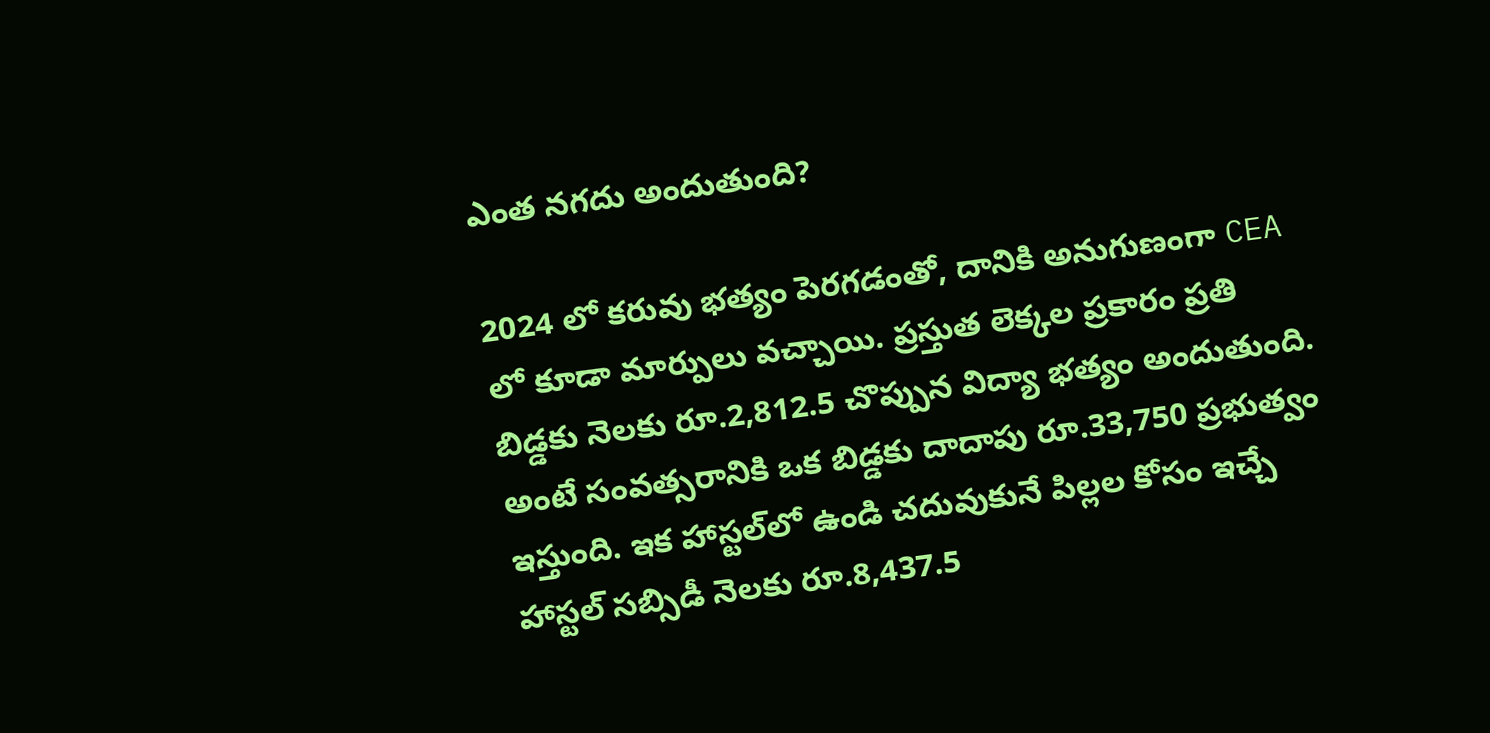ఎంత నగదు అందుతుంది?

2024 లో కరువు భత్యం పెరగడంతో, దానికి అనుగుణంగా CEA లో కూడా మార్పులు వచ్చాయి. ప్రస్తుత లెక్కల ప్రకారం ప్రతి బిడ్డకు నెలకు రూ.2,812.5 చొప్పున విద్యా భత్యం అందుతుంది. అంటే సంవత్సరానికి ఒక బిడ్డకు దాదాపు రూ.33,750 ప్రభుత్వం ఇస్తుంది. ఇక హాస్టల్‌లో ఉండి చదువుకునే పిల్లల కోసం ఇచ్చే హాస్టల్ సబ్సిడీ నెలకు రూ.8,437.5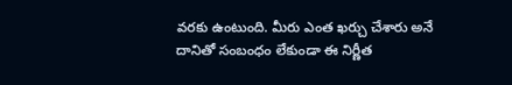వరకు ఉంటుంది. మీరు ఎంత ఖర్చు చేశారు అనే దానితో సంబంధం లేకుండా ఈ నిర్ణీత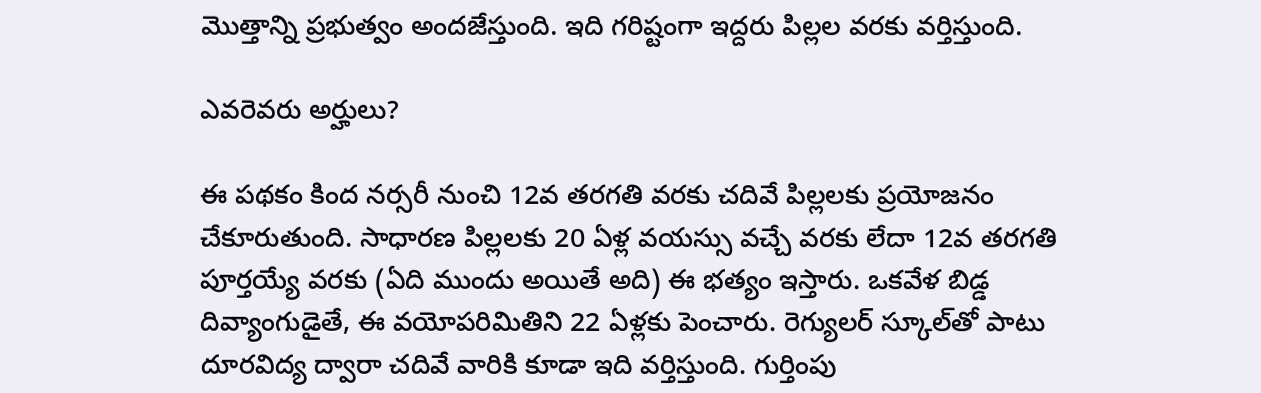మొత్తాన్ని ప్రభుత్వం అందజేస్తుంది. ఇది గరిష్టంగా ఇద్దరు పిల్లల వరకు వర్తిస్తుంది.

ఎవరెవరు అర్హులు?

ఈ పథకం కింద నర్సరీ నుంచి 12వ తరగతి వరకు చదివే పిల్లలకు ప్రయోజనం చేకూరుతుంది. సాధారణ పిల్లలకు 20 ఏళ్ల వయస్సు వచ్చే వరకు లేదా 12వ తరగతి పూర్తయ్యే వరకు (ఏది ముందు అయితే అది) ఈ భత్యం ఇస్తారు. ఒకవేళ బిడ్డ దివ్యాంగుడైతే, ఈ వయోపరిమితిని 22 ఏళ్లకు పెంచారు. రెగ్యులర్ స్కూల్‌తో పాటు దూరవిద్య ద్వారా చదివే వారికి కూడా ఇది వర్తిస్తుంది. గుర్తింపు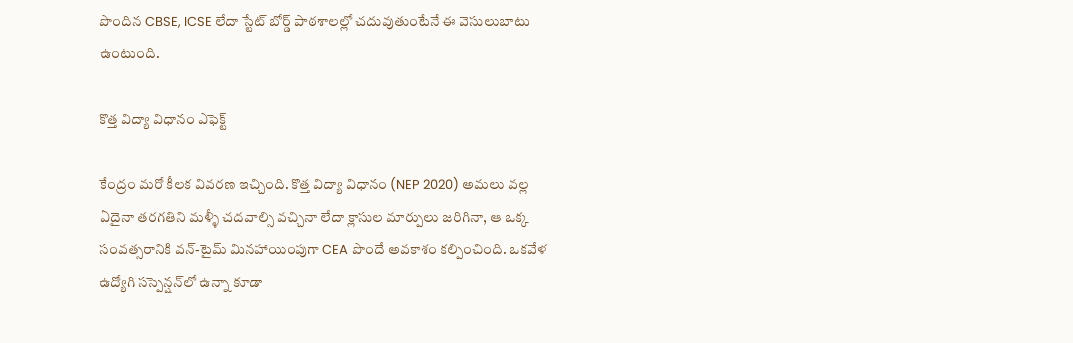పొందిన CBSE, ICSE లేదా స్టేట్ బోర్డ్ పాఠశాలల్లో చదువుతుంటేనే ఈ వెసులుబాటు ఉంటుంది.

కొత్త విద్యా విధానం ఎఫెక్ట్

కేంద్రం మరో కీలక వివరణ ఇచ్చింది. కొత్త విద్యా విధానం (NEP 2020) అమలు వల్ల ఏదైనా తరగతిని మళ్ళీ చదవాల్సి వచ్చినా లేదా క్లాసుల మార్పులు జరిగినా, ఆ ఒక్క సంవత్సరానికి వన్-టైమ్ మినహాయింపుగా CEA పొందే అవకాశం కల్పించింది. ఒకవేళ ఉద్యోగి సస్పెన్షన్‌లో ఉన్నా కూడా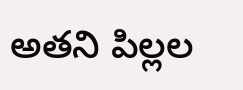అతని పిల్లల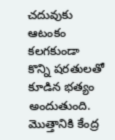చదువుకు ఆటంకం కలగకుండా కొన్ని షరతులతో కూడిన భత్యం అందుతుంది. మొత్తానికి కేంద్ర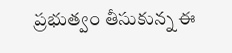ప్రభుత్వం తీసుకున్న ఈ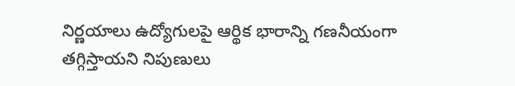నిర్ణయాలు ఉద్యోగులపై ఆర్థిక భారాన్ని గణనీయంగా తగ్గిస్తాయని నిపుణులు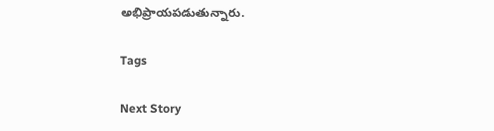అభిప్రాయపడుతున్నారు.

Tags

Next Story